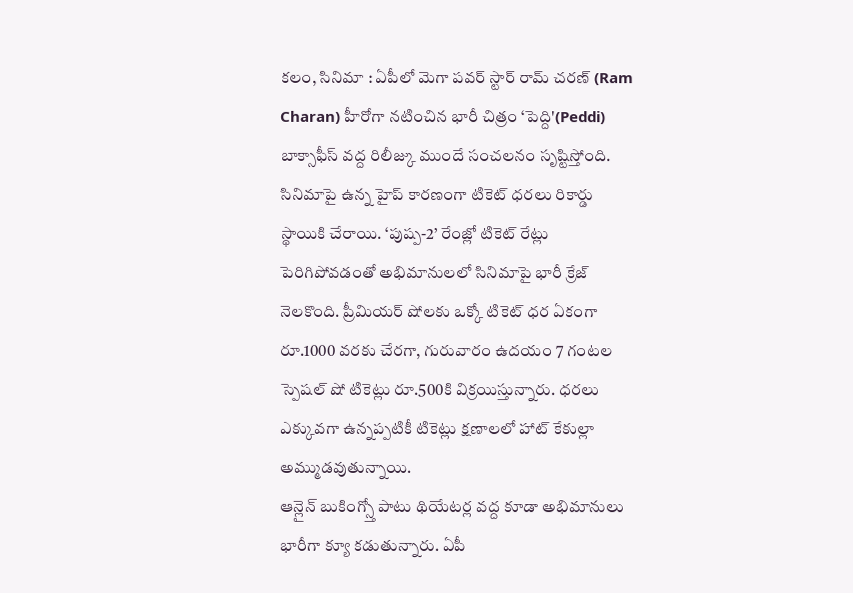కలం, సినిమా : ఏపీలో మెగా పవర్ స్టార్ రామ్ చరణ్ (Ram Charan) హీరోగా నటించిన భారీ చిత్రం ‘పెద్ది'(Peddi) బాక్సాఫీస్ వద్ద రిలీజ్కు ముందే సంచలనం సృష్టిస్తోంది. సినిమాపై ఉన్న హైప్ కారణంగా టికెట్ ధరలు రికార్డు స్థాయికి చేరాయి. ‘పుష్ప-2’ రేంజ్లో టికెట్ రేట్లు పెరిగిపోవడంతో అభిమానులలో సినిమాపై భారీ క్రేజ్ నెలకొంది. ప్రీమియర్ షోలకు ఒక్కో టికెట్ ధర ఏకంగా రూ.1000 వరకు చేరగా, గురువారం ఉదయం 7 గంటల స్పెషల్ షో టికెట్లు రూ.500కి విక్రయిస్తున్నారు. ధరలు ఎక్కువగా ఉన్నప్పటికీ టికెట్లు క్షణాలలో హాట్ కేకుల్లా అమ్ముడవుతున్నాయి.
ఆన్లైన్ బుకింగ్స్తో పాటు థియేటర్ల వద్ద కూడా అభిమానులు భారీగా క్యూ కడుతున్నారు. ఏపీ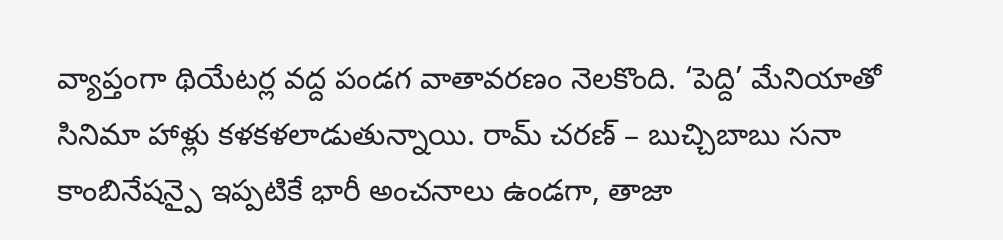వ్యాప్తంగా థియేటర్ల వద్ద పండగ వాతావరణం నెలకొంది. ‘పెద్ది’ మేనియాతో సినిమా హాళ్లు కళకళలాడుతున్నాయి. రామ్ చరణ్ – బుచ్చిబాబు సనా కాంబినేషన్పై ఇప్పటికే భారీ అంచనాలు ఉండగా, తాజా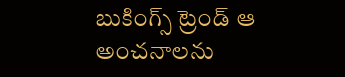బుకింగ్స్ ట్రెండ్ ఆ అంచనాలను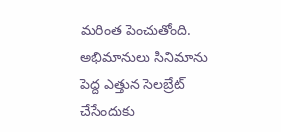మరింత పెంచుతోంది. అభిమానులు సినిమాను పెద్ద ఎత్తున సెలబ్రేట్ చేసేందుకు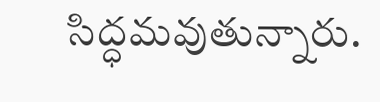సిద్ధమవుతున్నారు.